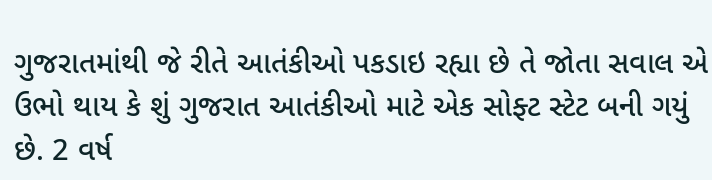ગુજરાતમાંથી જે રીતે આતંકીઓ પકડાઇ રહ્યા છે તે જોતા સવાલ એ ઉભો થાય કે શું ગુજરાત આતંકીઓ માટે એક સોફ્ટ સ્ટેટ બની ગયું છે. 2 વર્ષ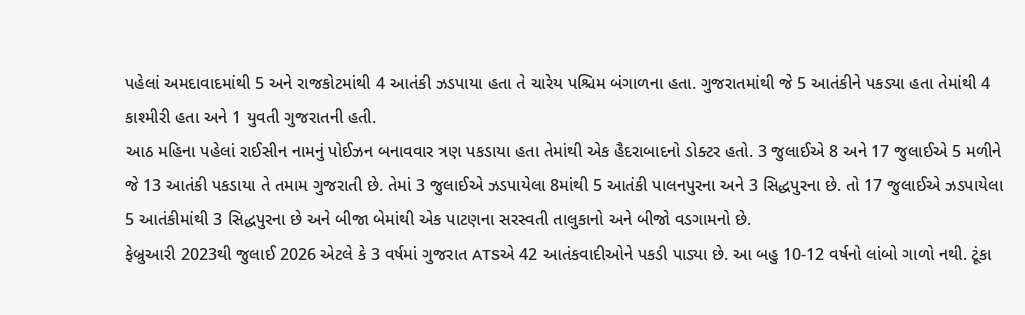પહેલાં અમદાવાદમાંથી 5 અને રાજકોટમાંથી 4 આતંકી ઝડપાયા હતા તે ચારેય પશ્ચિમ બંગાળના હતા. ગુજરાતમાંથી જે 5 આતંકીને પકડ્યા હતા તેમાંથી 4 કાશ્મીરી હતા અને 1 યુવતી ગુજરાતની હતી.
આઠ મહિના પહેલાં રાઈસીન નામનું પોઈઝન બનાવવાર ત્રણ પકડાયા હતા તેમાંથી એક હૈદરાબાદનો ડોક્ટર હતો. 3 જુલાઈએ 8 અને 17 જુલાઈએ 5 મળીને જે 13 આતંકી પકડાયા તે તમામ ગુજરાતી છે. તેમાં 3 જુલાઈએ ઝડપાયેલા 8માંથી 5 આતંકી પાલનપુરના અને 3 સિદ્ધપુરના છે. તો 17 જુલાઈએ ઝડપાયેલા 5 આતંકીમાંથી 3 સિદ્ધપુરના છે અને બીજા બેમાંથી એક પાટણના સરસ્વતી તાલુકાનો અને બીજો વડગામનો છે.
ફેબ્રુઆરી 2023થી જુલાઈ 2026 એટલે કે 3 વર્ષમાં ગુજરાત ATSએ 42 આતંકવાદીઓને પકડી પાડ્યા છે. આ બહુ 10-12 વર્ષનો લાંબો ગાળો નથી. ટૂંકા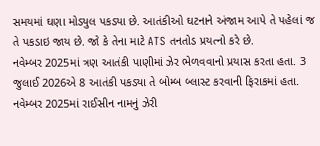સમયમાં ઘણા મોડ્યુલ પકડ્યા છે. આતંકીઓ ઘટનાને અંજામ આપે તે પહેલાં જ તે પકડાઇ જાય છે. જો કે તેના માટે ATS તનતોડ પ્રયત્નો કરે છે.
નવેમ્બર 2025માં ત્રણ આતંકી પાણીમાં ઝેર ભેળવવાનો પ્રયાસ કરતા હતા. 3 જુલાઈ 2026એ 8 આતંકી પકડ્યા તે બોમ્બ બ્લાસ્ટ કરવાની ફિરાકમાં હતા.
નવેમ્બર 2025માં રાઈસીન નામનું ઝેરી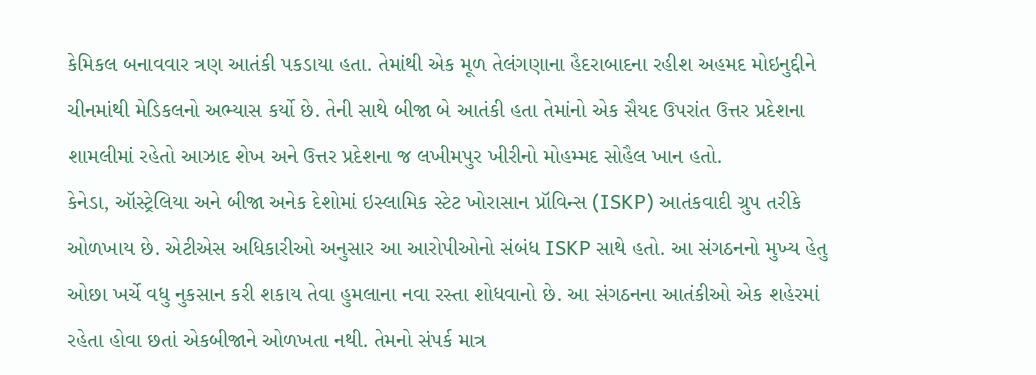કેમિકલ બનાવવાર ત્રણ આતંકી પકડાયા હતા. તેમાંથી એક મૂળ તેલંગણાના હૈદરાબાદના રહીશ અહમદ મોઇનુદ્દીને ચીનમાંથી મેડિકલનો અભ્યાસ કર્યો છે. તેની સાથે બીજા બે આતંકી હતા તેમાંનો એક સૈયદ ઉપરાંત ઉત્તર પ્રદેશના શામલીમાં રહેતો આઝાદ શેખ અને ઉત્તર પ્રદેશના જ લખીમપુર ખીરીનો મોહમ્મદ સોહૈલ ખાન હતો.
કેનેડા, ઑસ્ટ્રેલિયા અને બીજા અનેક દેશોમાં ઇસ્લામિક સ્ટેટ ખોરાસાન પ્રૉવિન્સ (ISKP) આતંકવાદી ગ્રુપ તરીકે ઓળખાય છે. એટીએસ અધિકારીઓ અનુસાર આ આરોપીઓનો સંબંધ ISKP સાથે હતો. આ સંગઠનનો મુખ્ય હેતુ ઓછા ખર્ચે વધુ નુકસાન કરી શકાય તેવા હુમલાના નવા રસ્તા શોધવાનો છે. આ સંગઠનના આતંકીઓ એક શહેરમાં રહેતા હોવા છતાં એકબીજાને ઓળખતા નથી. તેમનો સંપર્ક માત્ર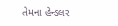તેમના હેન્ડલર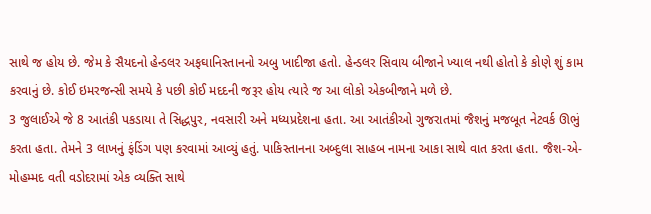સાથે જ હોય છે. જેમ કે સૈયદનો હેન્ડલર અફઘાનિસ્તાનનો અબુ ખાદીજા હતો. હેન્ડલર સિવાય બીજાને ખ્યાલ નથી હોતો કે કોણે શું કામ કરવાનું છે. કોઈ ઇમરજન્સી સમયે કે પછી કોઈ મદદની જરૂર હોય ત્યારે જ આ લોકો એકબીજાને મળે છે.
3 જુલાઈએ જે 8 આતંકી પકડાયા તે સિદ્ધપુર, નવસારી અને મધ્યપ્રદેશના હતા. આ આતંકીઓ ગુજરાતમાં જૈશનું મજબૂત નેટવર્ક ઊભું કરતા હતા. તેમને 3 લાખનું ફંડિંગ પણ કરવામાં આવ્યું હતું. પાકિસ્તાનના અબ્દુલા સાહબ નામના આકા સાથે વાત કરતા હતા. જૈશ-એ-મોહમ્મદ વતી વડોદરામાં એક વ્યક્તિ સાથે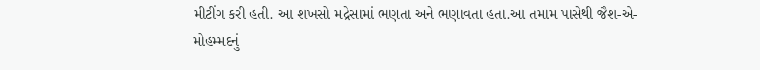મીટીંગ કરી હતી. આ શખસો મદ્રેસામાં ભણતા અને ભણાવતા હતા.આ તમામ પાસેથી જૈશ-એ-મોહમ્મદનું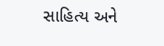સાહિત્ય અને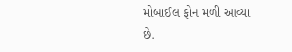મોબાઈલ ફોન મળી આવ્યા છે.